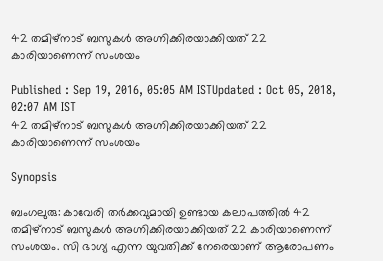42 തമിഴ്‌നാട് ബസുകള്‍ അഗ്നിക്കിരയാക്കിയത് 22 കാരിയാണെന്ന് സംശയം

Published : Sep 19, 2016, 05:05 AM ISTUpdated : Oct 05, 2018, 02:07 AM IST
42 തമിഴ്‌നാട് ബസുകള്‍ അഗ്നിക്കിരയാക്കിയത് 22 കാരിയാണെന്ന് സംശയം

Synopsis

ബംഗലുരു: കാവേരി തര്‍ക്കവുമായി ഉണ്ടായ കലാപത്തില്‍ 42 തമിഴ്‌നാട് ബസുകള്‍ അഗ്നിക്കിരയാക്കിയത് 22 കാരിയാണെന്ന് സംശയം. സി ഭാഗ്യ എന്ന യുവതിക്ക് നേരെയാണ് ആരോപണം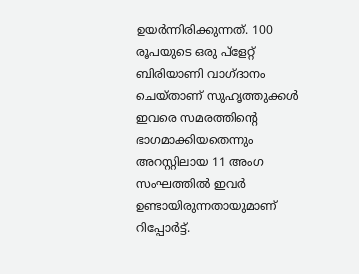ഉയര്‍ന്നിരിക്കുന്നത്. 100 രൂപയുടെ ഒരു പ്‌ളേറ്റ് ബിരിയാണി വാഗ്ദാനം ചെയ്താണ് സുഹൃത്തുക്കള്‍ ഇവരെ സമരത്തിന്‍റെ ഭാഗമാക്കിയതെന്നും അറസ്റ്റിലായ 11 അംഗ സംഘത്തില്‍ ഇവര്‍ ഉണ്ടായിരുന്നതായുമാണ് റിപ്പോര്‍ട്ട്.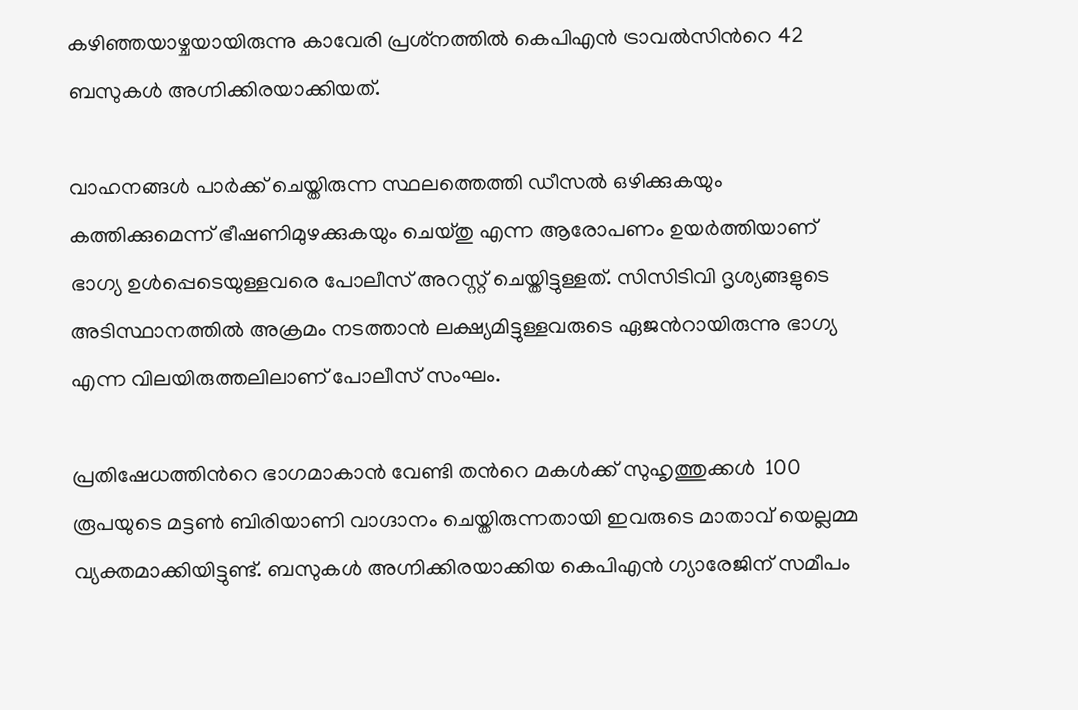കഴിഞ്ഞയാഴ്ചയായിരുന്നു കാവേരി പ്രശ്‌നത്തില്‍ കെപിഎന്‍ ട്രാവല്‍സിന്‍റെ 42 ബസുകള്‍ അഗ്നിക്കിരയാക്കിയത്.

വാഹനങ്ങള്‍ പാര്‍ക്ക് ചെയ്തിരുന്ന സ്ഥലത്തെത്തി ഡീസല്‍ ഒഴിക്കുകയും കത്തിക്കുമെന്ന് ഭീഷണിമുഴക്കുകയും ചെയ്തു എന്ന ആരോപണം ഉയര്‍ത്തിയാണ് ഭാഗ്യ ഉള്‍പ്പെടെയുള്ളവരെ പോലീസ് അറസ്റ്റ് ചെയ്തിട്ടുള്ളത്. സിസിടിവി ദൃശ്യങ്ങളുടെ അടിസ്ഥാനത്തില്‍ അക്രമം നടത്താന്‍ ലക്ഷ്യമിട്ടുള്ളവരുടെ ഏജന്‍റായിരുന്നു ഭാഗ്യ എന്ന വിലയിരുത്തലിലാണ് പോലീസ് സംഘം.

പ്രതിഷേധത്തിന്‍റെ ഭാഗമാകാന്‍ വേണ്ടി തന്‍റെ മകള്‍ക്ക് സുഹൃത്തുക്കള്‍  100 രൂപയുടെ മട്ടണ്‍ ബിരിയാണി വാഗ്ദാനം ചെയ്തിരുന്നതായി ഇവരുടെ മാതാവ് യെല്ലമ്മ വ്യക്തമാക്കിയിട്ടുണ്ട്. ബസുകള്‍ അഗ്നിക്കിരയാക്കിയ കെപിഎന്‍ ഗ്യാരേജിന് സമീപം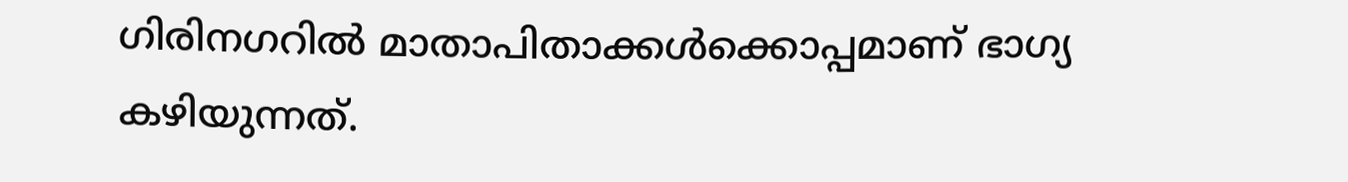ഗിരിനഗറില്‍ മാതാപിതാക്കള്‍ക്കൊപ്പമാണ് ഭാഗ്യ കഴിയുന്നത്.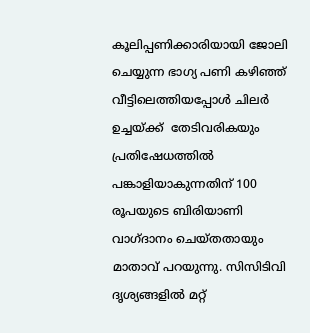കൂലിപ്പണിക്കാരിയായി ജോലി ചെയ്യുന്ന ഭാഗ്യ പണി കഴിഞ്ഞ് വീട്ടിലെത്തിയപ്പോള്‍ ചിലര്‍ ഉച്ചയ്ക്ക്  തേടിവരികയും പ്രതിഷേധത്തില്‍ പങ്കാളിയാകുന്നതിന് 100 രൂപയുടെ ബിരിയാണി വാഗ്ദാനം ചെയ്തതായും മാതാവ് പറയുന്നു. സിസിടിവി ദൃശ്യങ്ങളില്‍ മറ്റ്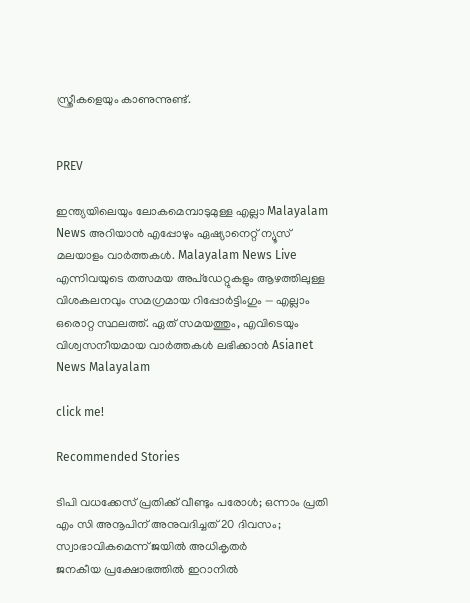സ്ത്രീകളെയും കാണുന്നുണ്ട്.


PREV

ഇന്ത്യയിലെയും ലോകമെമ്പാടുമുള്ള എല്ലാ Malayalam News അറിയാൻ എപ്പോഴും ഏഷ്യാനെറ്റ് ന്യൂസ് മലയാളം വാർത്തകൾ. Malayalam News Live എന്നിവയുടെ തത്സമയ അപ്‌ഡേറ്റുകളും ആഴത്തിലുള്ള വിശകലനവും സമഗ്രമായ റിപ്പോർട്ടിംഗും — എല്ലാം ഒരൊറ്റ സ്ഥലത്ത്. ഏത് സമയത്തും, എവിടെയും വിശ്വസനീയമായ വാർത്തകൾ ലഭിക്കാൻ Asianet News Malayalam

click me!

Recommended Stories

ടിപി വധക്കേസ് പ്രതിക്ക് വീണ്ടും പരോൾ; ഒന്നാം പ്രതി എം സി അനൂപിന് അനുവദിച്ചത് 20 ദിവസം; സ്വാഭാവികമെന്ന് ജയിൽ അധികൃതർ
ജനകീയ പ്രക്ഷോഭത്തിൽ ഇറാനിൽ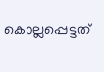കൊല്ലപ്പെട്ടത്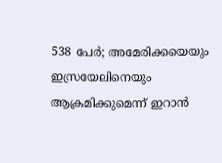538 പേർ; അമേരിക്കയെയും ഇസ്രയേലിനെയും ആക്രമിക്കുമെന്ന് ഇറാൻ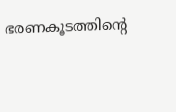ഭരണകൂടത്തിൻ്റെ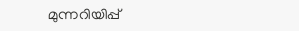മുന്നറിയിപ്പ്